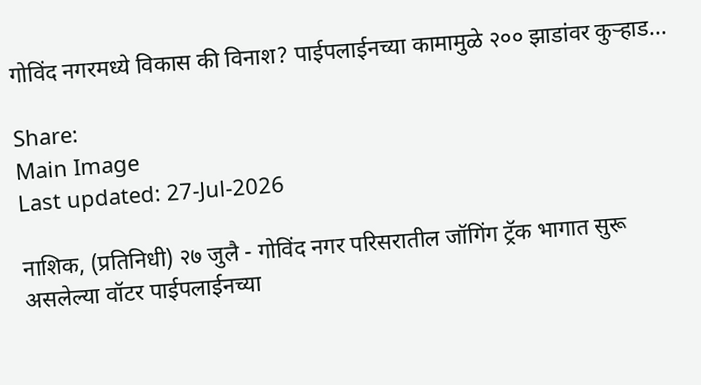गोविंद नगरमध्ये विकास की विनाश? पाईपलाईनच्या कामामुळे २०० झाडांवर कुऱ्हाड...

Share:
Main Image
Last updated: 27-Jul-2026

नाशिक, (प्रतिनिधी) २७ जुलै - गोविंद नगर परिसरातील जॉगिंग ट्रॅक भागात सुरू असलेल्या वॉटर पाईपलाईनच्या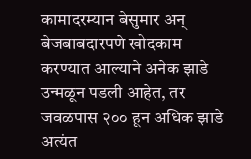कामादरम्यान बेसुमार अन् बेजबाबदारपणे खोदकाम करण्यात आल्याने अनेक झाडे उन्मळून पडली आहेत, तर जवळपास २०० हून अधिक झाडे अत्यंत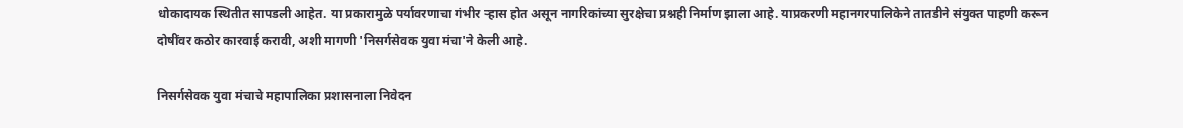धोकादायक स्थितीत सापडली आहेत. या प्रकारामुळे पर्यावरणाचा गंभीर ऱ्हास होत असून नागरिकांच्या सुरक्षेचा प्रश्नही निर्माण झाला आहे. याप्रकरणी महानगरपालिकेने तातडीने संयुक्त पाहणी करून दोषींवर कठोर कारवाई करावी, अशी मागणी 'निसर्गसेवक युवा मंचा'ने केली आहे.

निसर्गसेवक युवा मंचाचे महापालिका प्रशासनाला निवेदन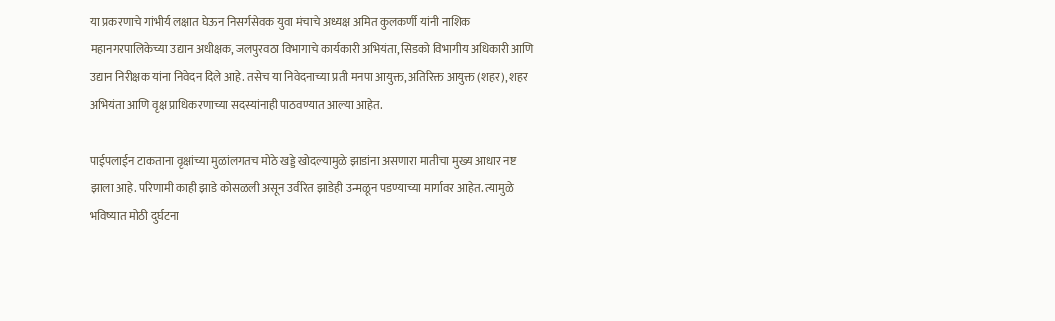या प्रकरणाचे गांभीर्य लक्षात घेऊन निसर्गसेवक युवा मंचाचे अध्यक्ष अमित कुलकर्णी यांनी नाशिक महानगरपालिकेच्या उद्यान अधीक्षक, जलपुरवठा विभागाचे कार्यकारी अभियंता, सिडको विभागीय अधिकारी आणि उद्यान निरीक्षक यांना निवेदन दिले आहे. तसेच या निवेदनाच्या प्रती मनपा आयुक्त, अतिरिक्त आयुक्त (शहर), शहर अभियंता आणि वृक्ष प्राधिकरणाच्या सदस्यांनाही पाठवण्यात आल्या आहेत.

पाईपलाईन टाकताना वृक्षांच्या मुळांलगतच मोठे खड्डे खोदल्यामुळे झाडांना असणारा मातीचा मुख्य आधार नष्ट झाला आहे. परिणामी काही झाडे कोसळली असून उर्वरित झाडेही उन्मळून पडण्याच्या मार्गावर आहेत. त्यामुळे भविष्यात मोठी दुर्घटना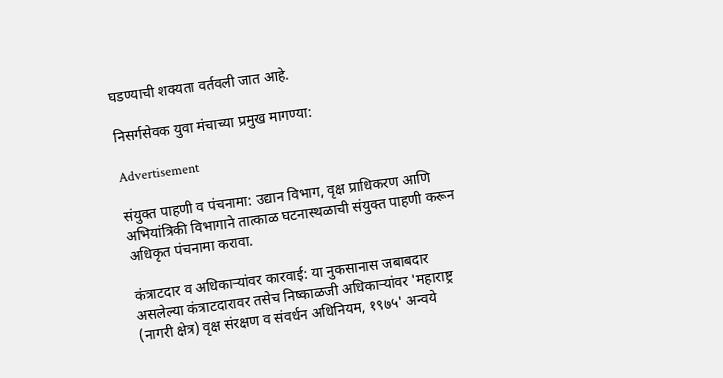घडण्याची शक्यता वर्तवली जात आहे.

निसर्गसेवक युवा मंचाच्या प्रमुख मागण्या:

Advertisement

संयुक्त पाहणी व पंचनामा: उद्यान विभाग, वृक्ष प्राधिकरण आणि अभियांत्रिकी विभागाने तात्काळ घटनास्थळाची संयुक्त पाहणी करून अधिकृत पंचनामा करावा.

कंत्राटदार व अधिकाऱ्यांवर कारवाई: या नुकसानास जबाबदार असलेल्या कंत्राटदारावर तसेच निष्काळजी अधिकाऱ्यांवर 'महाराष्ट्र (नागरी क्षेत्र) वृक्ष संरक्षण व संवर्धन अधिनियम, १९७५' अन्वये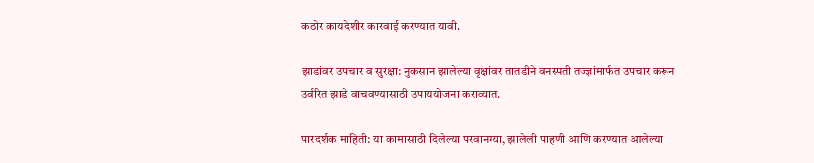कठोर कायदेशीर कारवाई करण्यात यावी.

झाडांवर उपचार व सुरक्षा: नुकसान झालेल्या वृक्षांवर तातडीने वनस्पती तज्ज्ञांमार्फत उपचार करून उर्वरित झाडे वाचवण्यासाठी उपाययोजना कराव्यात.

पारदर्शक माहिती: या कामासाठी दिलेल्या परवानग्या, झालेली पाहणी आणि करण्यात आलेल्या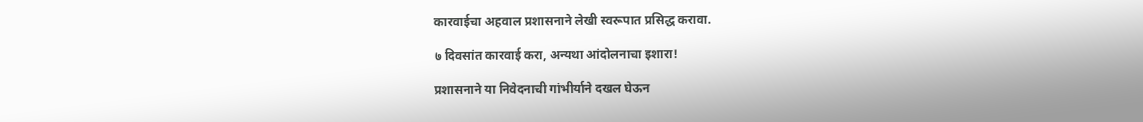कारवाईचा अहवाल प्रशासनाने लेखी स्वरूपात प्रसिद्ध करावा.

७ दिवसांत कारवाई करा, अन्यथा आंदोलनाचा इशारा!

प्रशासनाने या निवेदनाची गांभीर्याने दखल घेऊन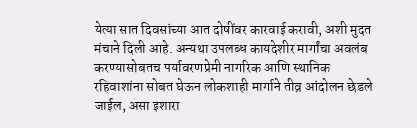येत्या सात दिवसांच्या आत दोषींवर कारवाई करावी, अशी मुदत मंचाने दिली आहे. अन्यथा उपलब्ध कायदेशीर मार्गांचा अवलंब करण्यासोबतच पर्यावरणप्रेमी नागरिक आणि स्थानिक रहिवाशांना सोबत घेऊन लोकशाही मार्गाने तीव्र आंदोलन छेडले जाईल, असा इशारा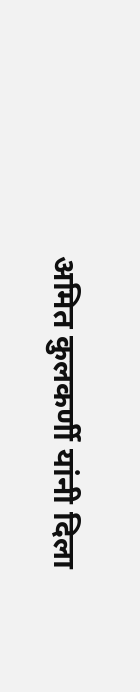अमित कुलकर्णी यांनी दिला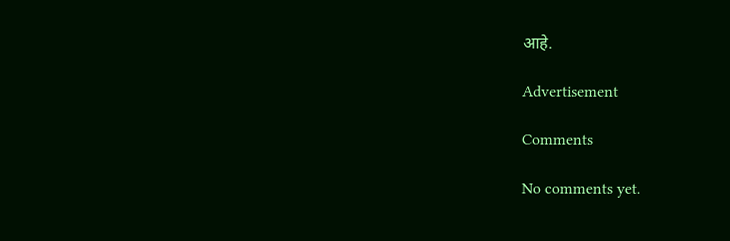आहे.

Advertisement

Comments

No comments yet.